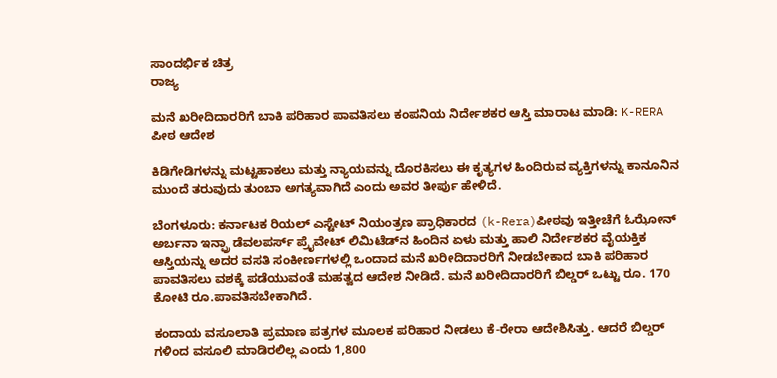ಸಾಂದರ್ಭಿಕ ಚಿತ್ರ
ರಾಜ್ಯ

ಮನೆ ಖರೀದಿದಾರರಿಗೆ ಬಾಕಿ ಪರಿಹಾರ ಪಾವತಿಸಲು ಕಂಪನಿಯ ನಿರ್ದೇಶಕರ ಆಸ್ತಿ ಮಾರಾಟ ಮಾಡಿ: K-RERA ಪೀಠ ಆದೇಶ

ಕಿಡಿಗೇಡಿಗಳನ್ನು ಮಟ್ಟಹಾಕಲು ಮತ್ತು ನ್ಯಾಯವನ್ನು ದೊರಕಿಸಲು ಈ ಕೃತ್ಯಗಳ ಹಿಂದಿರುವ ವ್ಯಕ್ತಿಗಳನ್ನು ಕಾನೂನಿನ ಮುಂದೆ ತರುವುದು ತುಂಬಾ ಅಗತ್ಯವಾಗಿದೆ ಎಂದು ಅವರ ತೀರ್ಪು ಹೇಳಿದೆ.

ಬೆಂಗಳೂರು: ಕರ್ನಾಟಕ ರಿಯಲ್ ಎಸ್ಟೇಟ್ ನಿಯಂತ್ರಣ ಪ್ರಾಧಿಕಾರದ (k-Rera)ಪೀಠವು ಇತ್ತೀಚೆಗೆ ಓಝೋನ್ ಅರ್ಬನಾ ಇನ್ಫ್ರಾ ಡೆವಲಪರ್ಸ್ ಪ್ರೈವೇಟ್ ಲಿಮಿಟೆಡ್‌ನ ಹಿಂದಿನ ಏಳು ಮತ್ತು ಹಾಲಿ ನಿರ್ದೇಶಕರ ವೈಯಕ್ತಿಕ ಆಸ್ತಿಯನ್ನು ಅದರ ವಸತಿ ಸಂಕೀರ್ಣಗಳಲ್ಲಿ ಒಂದಾದ ಮನೆ ಖರೀದಿದಾರರಿಗೆ ನೀಡಬೇಕಾದ ಬಾಕಿ ಪರಿಹಾರ ಪಾವತಿಸಲು ವಶಕ್ಕೆ ಪಡೆಯುವಂತೆ ಮಹತ್ವದ ಆದೇಶ ನೀಡಿದೆ. ಮನೆ ಖರೀದಿದಾರರಿಗೆ ಬಿಲ್ಡರ್ ಒಟ್ಟು ರೂ. 170 ಕೋಟಿ ರೂ.ಪಾವತಿಸಬೇಕಾಗಿದೆ.

ಕಂದಾಯ ವಸೂಲಾತಿ ಪ್ರಮಾಣ ಪತ್ರಗಳ ಮೂಲಕ ಪರಿಹಾರ ನೀಡಲು ಕೆ-ರೇರಾ ಆದೇಶಿಸಿತ್ತು. ಆದರೆ ಬಿಲ್ಡರ್ ಗಳಿಂದ ವಸೂಲಿ ಮಾಡಿರಲಿಲ್ಲ ಎಂದು 1,800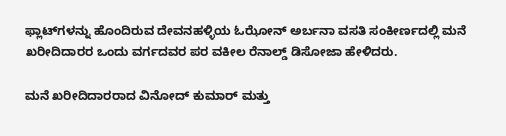ಫ್ಲಾಟ್‌ಗಳನ್ನು ಹೊಂದಿರುವ ದೇವನಹಳ್ಳಿಯ ಓಝೋನ್ ಅರ್ಬನಾ ವಸತಿ ಸಂಕೀರ್ಣದಲ್ಲಿ ಮನೆ ಖರೀದಿದಾರರ ಒಂದು ವರ್ಗದವರ ಪರ ವಕೀಲ ರೆನಾಲ್ಡ್ ಡಿಸೋಜಾ ಹೇಳಿದರು.

ಮನೆ ಖರೀದಿದಾರರಾದ ವಿನೋದ್ ಕುಮಾರ್ ಮತ್ತು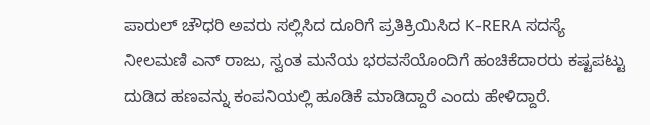ಪಾರುಲ್ ಚೌಧರಿ ಅವರು ಸಲ್ಲಿಸಿದ ದೂರಿಗೆ ಪ್ರತಿಕ್ರಿಯಿಸಿದ K-RERA ಸದಸ್ಯೆ ನೀಲಮಣಿ ಎನ್ ರಾಜು, ಸ್ವಂತ ಮನೆಯ ಭರವಸೆಯೊಂದಿಗೆ ಹಂಚಿಕೆದಾರರು ಕಷ್ಟಪಟ್ಟು ದುಡಿದ ಹಣವನ್ನು ಕಂಪನಿಯಲ್ಲಿ ಹೂಡಿಕೆ ಮಾಡಿದ್ದಾರೆ ಎಂದು ಹೇಳಿದ್ದಾರೆ.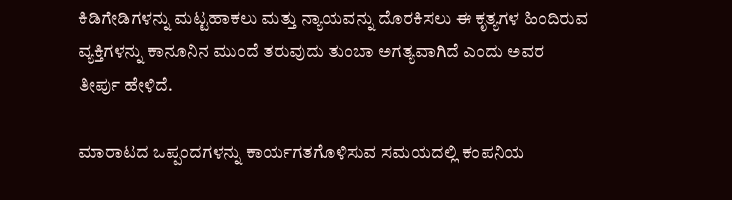ಕಿಡಿಗೇಡಿಗಳನ್ನು ಮಟ್ಟಹಾಕಲು ಮತ್ತು ನ್ಯಾಯವನ್ನು ದೊರಕಿಸಲು ಈ ಕೃತ್ಯಗಳ ಹಿಂದಿರುವ ವ್ಯಕ್ತಿಗಳನ್ನು ಕಾನೂನಿನ ಮುಂದೆ ತರುವುದು ತುಂಬಾ ಅಗತ್ಯವಾಗಿದೆ ಎಂದು ಅವರ ತೀರ್ಪು ಹೇಳಿದೆ.

ಮಾರಾಟದ ಒಪ್ಪಂದಗಳನ್ನು ಕಾರ್ಯಗತಗೊಳಿಸುವ ಸಮಯದಲ್ಲಿ ಕಂಪನಿಯ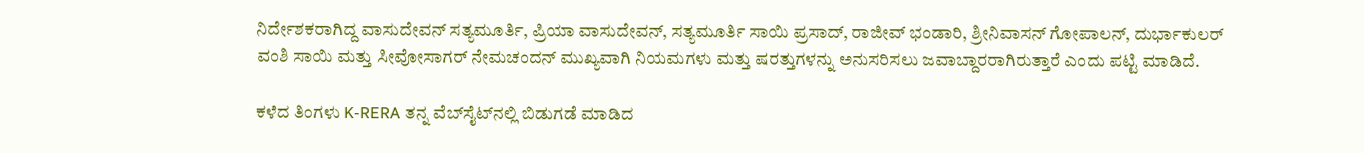ನಿರ್ದೇಶಕರಾಗಿದ್ದ ವಾಸುದೇವನ್ ಸತ್ಯಮೂರ್ತಿ, ಪ್ರಿಯಾ ವಾಸುದೇವನ್, ಸತ್ಯಮೂರ್ತಿ ಸಾಯಿ ಪ್ರಸಾದ್, ರಾಜೀವ್ ಭಂಡಾರಿ, ಶ್ರೀನಿವಾಸನ್ ಗೋಪಾಲನ್, ದುರ್ಭಾಕುಲರ್ ವಂಶಿ ಸಾಯಿ ಮತ್ತು ಸೀವೋಸಾಗರ್ ನೇಮಚಂದನ್ ಮುಖ್ಯವಾಗಿ ನಿಯಮಗಳು ಮತ್ತು ಷರತ್ತುಗಳನ್ನು ಅನುಸರಿಸಲು ಜವಾಬ್ದಾರರಾಗಿರುತ್ತಾರೆ ಎಂದು ಪಟ್ಟಿ ಮಾಡಿದೆ.

ಕಳೆದ ತಿಂಗಳು K-RERA ತನ್ನ ವೆಬ್‌ಸೈಟ್‌ನಲ್ಲಿ ಬಿಡುಗಡೆ ಮಾಡಿದ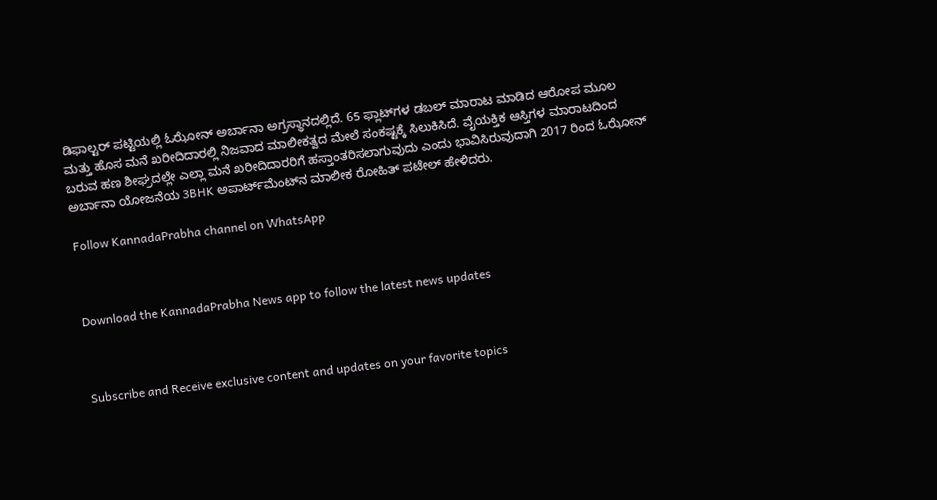ಡಿಫಾಲ್ಟರ್ ಪಟ್ಟಿಯಲ್ಲಿ ಓಝೋನ್ ಅರ್ಬಾನಾ ಅಗ್ರಸ್ಥಾನದಲ್ಲಿದೆ. 65 ಫ್ಲಾಟ್‌ಗಳ ಡಬಲ್ ಮಾರಾಟ ಮಾಡಿದ ಆರೋಪ ಮೂಲ ಮತ್ತು ಹೊಸ ಮನೆ ಖರೀದಿದಾರಲ್ಲಿ ನಿಜವಾದ ಮಾಲೀಕತ್ವದ ಮೇಲೆ ಸಂಕಷ್ಟಕ್ಕೆ ಸಿಲುಕಿಸಿದೆ. ವೈಯಕ್ತಿಕ ಆಸ್ತಿಗಳ ಮಾರಾಟದಿಂದ ಬರುವ ಹಣ ಶೀಘ್ರದಲ್ಲೇ ಎಲ್ಲಾ ಮನೆ ಖರೀದಿದಾರರಿಗೆ ಹಸ್ತಾಂತರಿಸಲಾಗುವುದು ಎಂದು ಭಾವಿಸಿರುವುದಾಗಿ 2017 ರಿಂದ ಓಝೋನ್ ಅರ್ಬಾನಾ ಯೋಜನೆಯ 3BHK ಅಪಾರ್ಟ್‌ಮೆಂಟ್‌ನ ಮಾಲೀಕ ರೋಹಿತ್ ಪಟೇಲ್ ಹೇಳಿದರು.

Follow KannadaPrabha channel on WhatsApp



Download the KannadaPrabha News app to follow the latest news updates



Subscribe and Receive exclusive content and updates on your favorite topics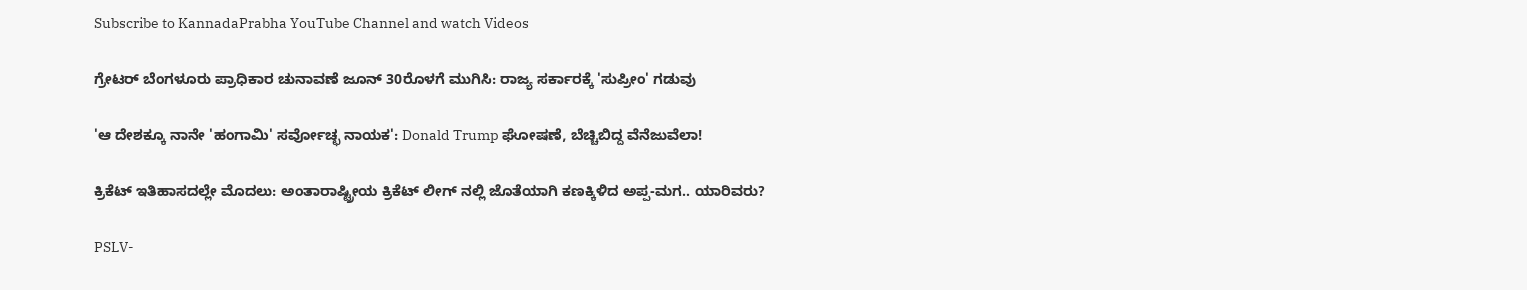Subscribe to KannadaPrabha YouTube Channel and watch Videos

ಗ್ರೇಟರ್ ಬೆಂಗಳೂರು ಪ್ರಾಧಿಕಾರ ಚುನಾವಣೆ ಜೂನ್ 30ರೊಳಗೆ ಮುಗಿಸಿ: ರಾಜ್ಯ ಸರ್ಕಾರಕ್ಕೆ 'ಸುಪ್ರೀಂ' ಗಡುವು

'ಆ ದೇಶಕ್ಕೂ ನಾನೇ 'ಹಂಗಾಮಿ' ಸರ್ವೋಚ್ಛ ನಾಯಕ': Donald Trump ಘೋಷಣೆ, ಬೆಚ್ಚಿಬಿದ್ದ ವೆನೆಜುವೆಲಾ!

ಕ್ರಿಕೆಟ್ ಇತಿಹಾಸದಲ್ಲೇ ಮೊದಲು: ಅಂತಾರಾಷ್ಟ್ರೀಯ ಕ್ರಿಕೆಟ್ ಲೀಗ್ ನಲ್ಲಿ ಜೊತೆಯಾಗಿ ಕಣಕ್ಕಿಳಿದ ಅಪ್ಪ-ಮಗ.. ಯಾರಿವರು?

PSLV-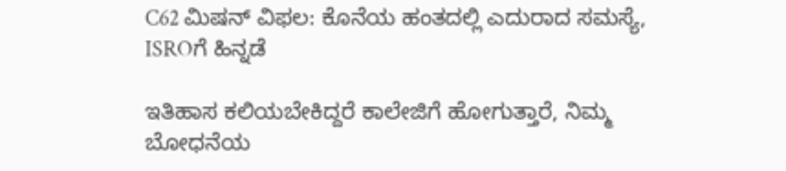C62 ಮಿಷನ್ ವಿಫಲ: ಕೊನೆಯ ಹಂತದಲ್ಲಿ ಎದುರಾದ ಸಮಸ್ಯೆ, ISROಗೆ ಹಿನ್ನಡೆ

ಇತಿಹಾಸ ಕಲಿಯಬೇಕಿದ್ದರೆ ಕಾಲೇಜಿಗೆ ಹೋಗುತ್ತಾರೆ, ನಿಮ್ಮ ಬೋಧನೆಯ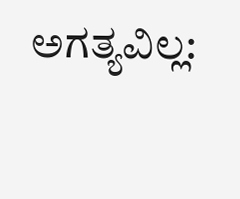ಅಗತ್ಯವಿಲ್ಲ: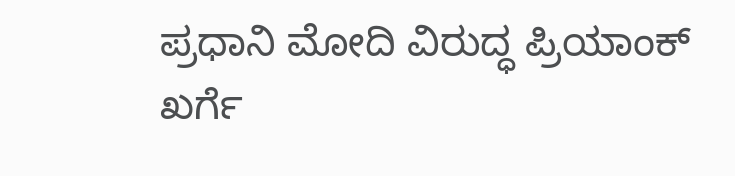ಪ್ರಧಾನಿ ಮೋದಿ ವಿರುದ್ಧ ಪ್ರಿಯಾಂಕ್ ಖರ್ಗೆ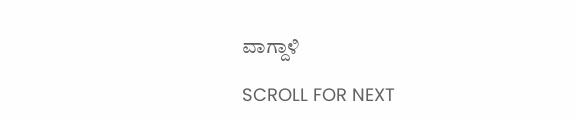ವಾಗ್ದಾಳಿ

SCROLL FOR NEXT